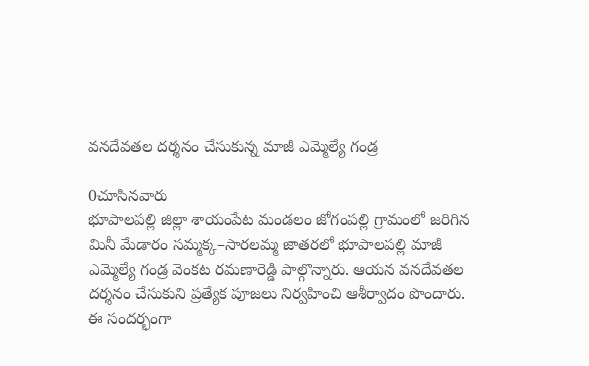వనదేవతల దర్శనం చేసుకున్న మాజీ ఎమ్మెల్యే గండ్ర

0చూసినవారు
భూపాలపల్లి జిల్లా శాయంపేట మండలం జోగంపల్లి గ్రామంలో జరిగిన మినీ మేడారం సమ్మక్క–సారలమ్మ జాతరలో భూపాలపల్లి మాజీ ఎమ్మెల్యే గండ్ర వెంకట రమణారెడ్డి పాల్గొన్నారు. ఆయన వనదేవతల దర్శనం చేసుకుని ప్రత్యేక పూజలు నిర్వహించి ఆశీర్వాదం పొందారు. ఈ సందర్భంగా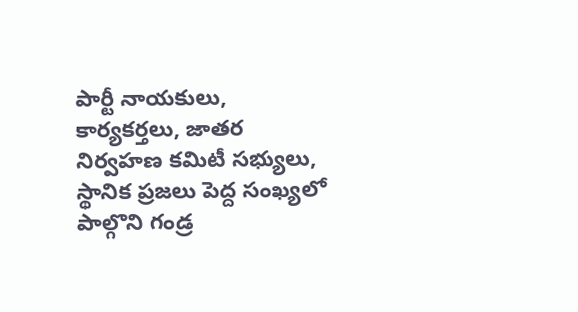పార్టీ నాయకులు, కార్యకర్తలు, జాతర నిర్వహణ కమిటీ సభ్యులు, స్థానిక ప్రజలు పెద్ద సంఖ్యలో పాల్గొని గండ్ర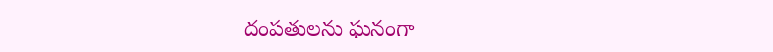దంపతులను ఘనంగా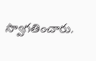స్వాగతించారు.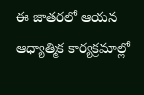ఈ జాతరలో ఆయన ఆధ్యాత్మిక కార్యక్రమాల్లో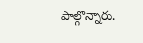పాల్గొన్నారు.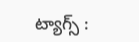ట్యాగ్స్ :